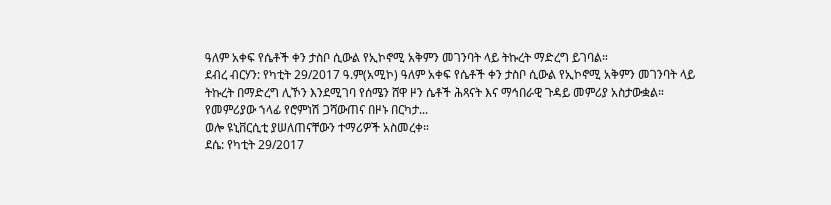ዓለም አቀፍ የሴቶች ቀን ታስቦ ሲውል የኢኮኖሚ አቅምን መገንባት ላይ ትኩረት ማድረግ ይገባል።
ደብረ ብርሃን: የካቲት 29/2017 ዓ.ም(አሚኮ) ዓለም አቀፍ የሴቶች ቀን ታስቦ ሲውል የኢኮኖሚ አቅምን መገንባት ላይ ትኩረት በማድረግ ሊኾን እንደሚገባ የሰሜን ሸዋ ዞን ሴቶች ሕጻናት እና ማኅበራዊ ጉዳይ መምሪያ አስታውቋል።
የመምሪያው ኀላፊ የሮምነሽ ጋሻውጠና በዞኑ በርካታ...
ወሎ ዩኒቨርሲቲ ያሠለጠናቸውን ተማሪዎች አስመረቀ።
ደሴ: የካቲት 29/2017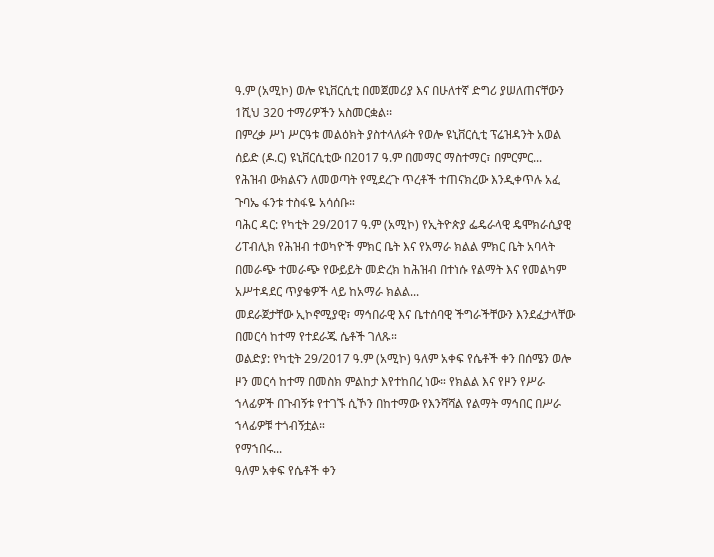ዓ.ም (አሚኮ) ወሎ ዩኒቨርሲቲ በመጀመሪያ እና በሁለተኛ ድግሪ ያሠለጠናቸውን 1ሺህ 320 ተማሪዎችን አስመርቋል፡፡
በምረቃ ሥነ ሥርዓቱ መልዕክት ያስተላለፉት የወሎ ዩኒቨርሲቲ ፕሬዝዳንት አወል ሰይድ (ዶ.ር) ዩኒቨርሲቲው በ2017 ዓ.ም በመማር ማስተማር፣ በምርምር...
የሕዝብ ውክልናን ለመወጣት የሚደረጉ ጥረቶች ተጠናክረው እንዲቀጥሉ አፈ ጉባኤ ፋንቱ ተስፋዬ አሳሰቡ።
ባሕር ዳር: የካቲት 29/2017 ዓ.ም (አሚኮ) የኢትዮጵያ ፌዴራላዊ ዴሞክራሲያዊ ሪፐብሊክ የሕዝብ ተወካዮች ምክር ቤት እና የአማራ ክልል ምክር ቤት አባላት በመራጭ ተመራጭ የውይይት መድረክ ከሕዝብ በተነሱ የልማት እና የመልካም አሥተዳደር ጥያቄዎች ላይ ከአማራ ክልል...
መደራጀታቸው ኢኮኖሚያዊ፣ ማኅበራዊ እና ቤተሰባዊ ችግራችቸውን እንደፈታላቸው በመርሳ ከተማ የተደራጁ ሴቶች ገለጹ።
ወልድያ: የካቲት 29/2017 ዓ.ም (አሚኮ) ዓለም አቀፍ የሴቶች ቀን በሰሜን ወሎ ዞን መርሳ ከተማ በመስክ ምልከታ እየተከበረ ነው። የክልል እና የዞን የሥራ ኀላፊዎች በጉብኝቱ የተገኙ ሲኾን በከተማው የእንሻሻል የልማት ማኅበር በሥራ ኀላፊዎቹ ተጎብኝቷል።
የማኀበሩ...
ዓለም አቀፍ የሴቶች ቀን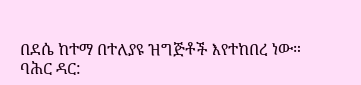በደሴ ከተማ በተለያዩ ዝግጅቶች እየተከበረ ነው።
ባሕር ዳር: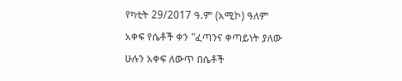የካቲት 29/2017 ዓ.ም (አሚኮ) ዓለም አቀፍ የሴቶች ቀን ''ፈጣንና ቀጣይነት ያለው ሁሉን አቀፍ ለውጥ በሴቶች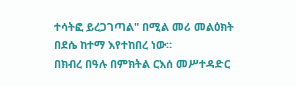ተሳትፎ ይረጋገጣል" በሚል መሪ መልዕክት በደሴ ከተማ እየተከበረ ነው።
በክብረ በዓሉ በምክትል ርእሰ መሥተዳድር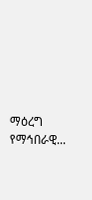ማዕረግ የማኅበራዊ...